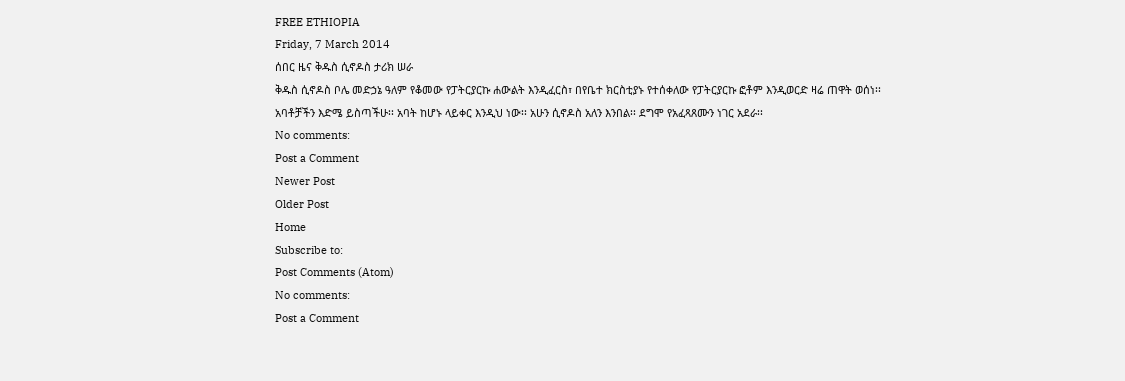FREE ETHIOPIA
Friday, 7 March 2014
ሰበር ዜና ቅዱስ ሲኖዶስ ታሪክ ሠራ
ቅዱስ ሲኖዶስ ቦሌ መድኃኔ ዓለም የቆመው የፓትርያርኩ ሐውልት እንዲፈርስ፣ በየቤተ ክርስቲያኑ የተሰቀለው የፓትርያርኩ ፎቶም እንዲወርድ ዛሬ ጠዋት ወሰነ፡፡
አባቶቻችን እድሜ ይስጣችሁ፡፡ አባት ከሆኑ ላይቀር እንዲህ ነው፡፡ አሁን ሲኖዶስ አለን እንበል፡፡ ደግሞ የአፈጻጸሙን ነገር አደራ፡፡
No comments:
Post a Comment
Newer Post
Older Post
Home
Subscribe to:
Post Comments (Atom)
No comments:
Post a Comment